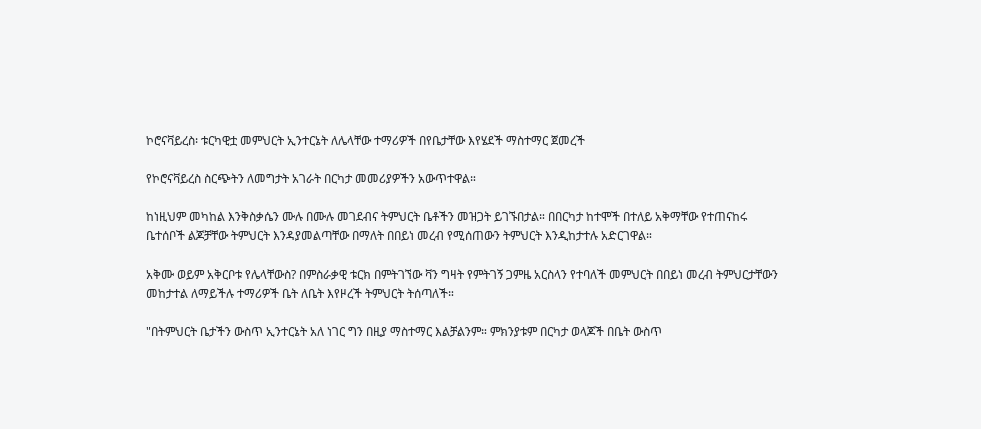ኮሮናቫይረስ፡ ቱርካዊቷ መምህርት ኢንተርኔት ለሌላቸው ተማሪዎች በየቤታቸው እየሄደች ማስተማር ጀመረች

የኮሮናቫይረስ ስርጭትን ለመግታት አገራት በርካታ መመሪያዎችን አውጥተዋል።

ከነዚህም መካከል እንቅስቃሴን ሙሉ በሙሉ መገደብና ትምህርት ቤቶችን መዝጋት ይገኙበታል። በበርካታ ከተሞች በተለይ አቅማቸው የተጠናከሩ ቤተሰቦች ልጆቻቸው ትምህርት እንዳያመልጣቸው በማለት በበይነ መረብ የሚሰጠውን ትምህርት እንዲከታተሉ አድርገዋል።

አቅሙ ወይም አቅርቦቱ የሌላቸውስ? በምስራቃዊ ቱርክ በምትገኘው ቫን ግዛት የምትገኝ ጋምዜ አርስላን የተባለች መምህርት በበይነ መረብ ትምህርታቸውን መከታተል ለማይችሉ ተማሪዎች ቤት ለቤት እየዞረች ትምህርት ትሰጣለች።

"በትምህርት ቤታችን ውስጥ ኢንተርኔት አለ ነገር ግን በዚያ ማስተማር እልቻልንም። ምክንያቱም በርካታ ወላጆች በቤት ውስጥ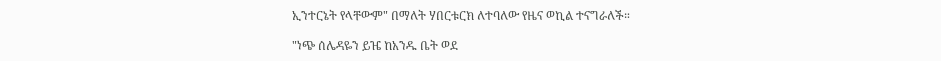ኢንተርኔት የላቸውም" በማለት ሃበርቱርክ ለተባለው የዜና ወኪል ተናግራለች።

"ነጭ ሰሌዳዬን ይዤ ከአንዱ ቤት ወደ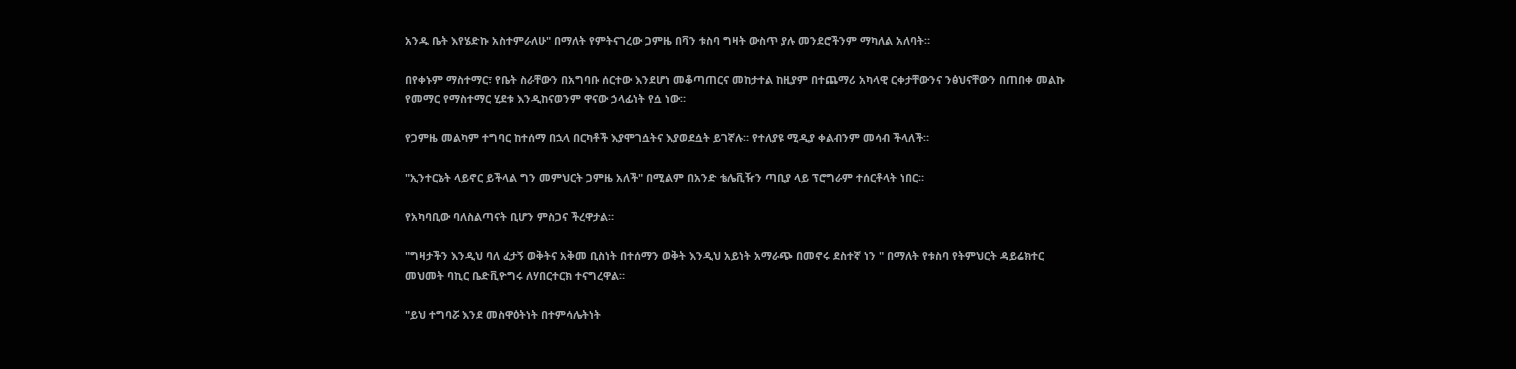አንዱ ቤት እየሄድኩ አስተምራለሁ" በማለት የምትናገረው ጋምዜ በቫን ቱስባ ግዛት ውስጥ ያሉ መንደሮችንም ማካለል አለባት።

በየቀኑም ማስተማር፣ የቤት ስራቸውን በአግባቡ ሰርተው እንደሆነ መቆጣጠርና መከታተል ከዚያም በተጨማሪ አካላዊ ርቀታቸውንና ንፅህናቸውን በጠበቀ መልኩ የመማር የማስተማር ሂደቱ እንዲከናወንም ዋናው ኃላፊነት የሷ ነው።

የጋምዜ መልካም ተግባር ከተሰማ በኋላ በርካቶች እያሞገሷትና እያወደሷት ይገኛሉ። የተለያዩ ሚዲያ ቀልብንም መሳብ ችላለች።

"ኢንተርኔት ላይኖር ይችላል ግን መምህርት ጋምዜ አለች" በሚልም በአንድ ቴሌቪዥን ጣቢያ ላይ ፕሮግራም ተሰርቶላት ነበር።

የአካባቢው ባለስልጣናት ቢሆን ምስጋና ችረዋታል።

"ግዛታችን እንዲህ ባለ ፈታኝ ወቅትና አቅመ ቢስነት በተሰማን ወቅት እንዲህ አይነት አማራጭ በመኖሩ ደስተኛ ነን " በማለት የቱስባ የትምህርት ዳይሬክተር መህመት ባኪር ቤድቪዮግሩ ለሃበርተርክ ተናግረዋል።

"ይህ ተግባሯ እንደ መስዋዕትነት በተምሳሌትነት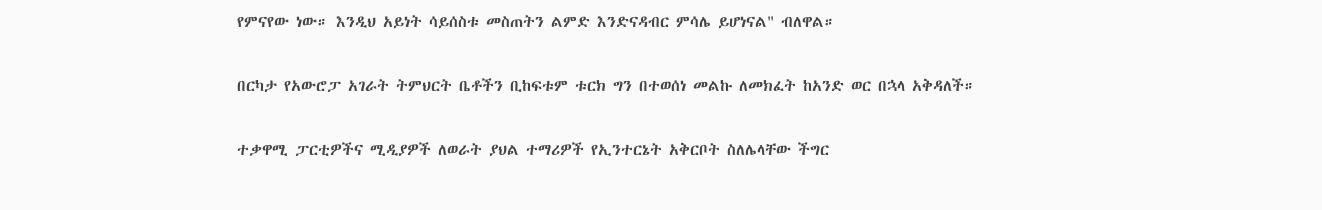የምናየው ነው። እንዲህ አይነት ሳይሰስቱ መስጠትን ልምድ እንድናዳብር ምሳሌ ይሆነናል" ብለዋል።

በርካታ የአውሮፓ አገራት ትምህርት ቤቶችን ቢከፍቱም ቱርክ ግን በተወሰነ መልኩ ለመክፈት ከአንድ ወር በኋላ አቅዳለች።

ተቃዋሚ ፓርቲዎችና ሚዲያዎች ለወራት ያህል ተማሪዎች የኢንተርኔት አቅርቦት ስለሌላቸው ችግር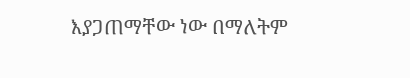እያጋጠማቸው ነው በማለትም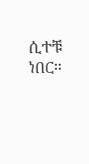ሲተቹ ነበር።